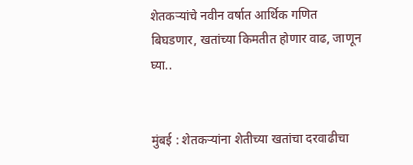शेतकऱ्यांचे नवीन वर्षात आर्थिक गणित बिघडणार, खतांच्या किमतीत होणार वाढ, जाणून घ्या..


मुंबई : शेतकऱ्यांना शेतीच्या खतांचा दरवाढीचा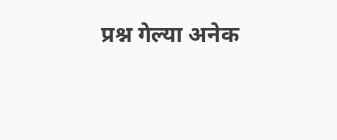प्रश्न गेल्या अनेक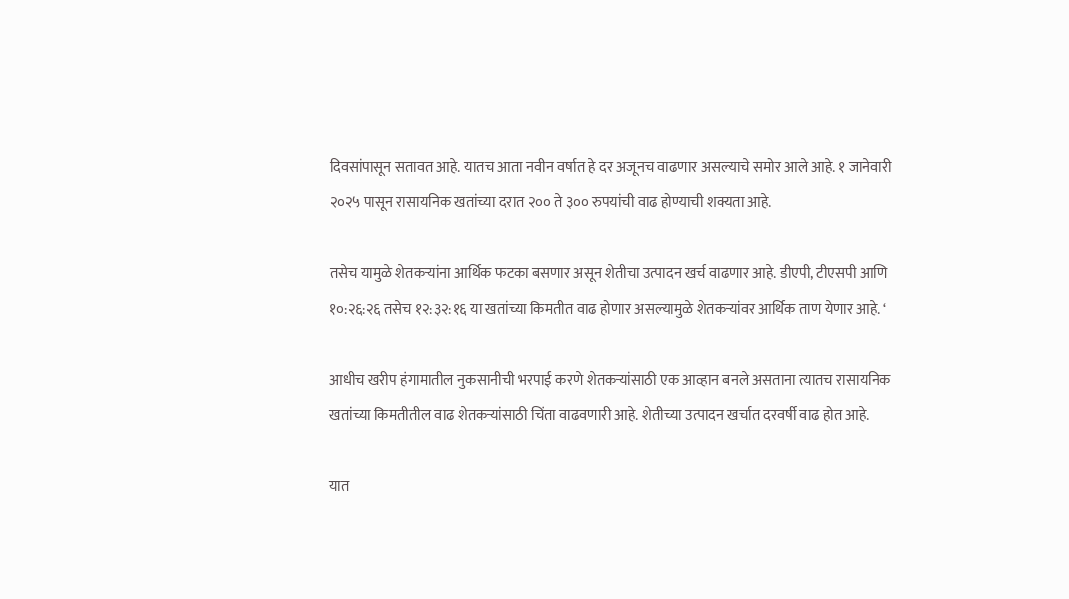दिवसांपासून सतावत आहे. यातच आता नवीन वर्षात हे दर अजूनच वाढणार असल्याचे समोर आले आहे. १ जानेवारी २०२५ पासून रासायनिक खतांच्या दरात २०० ते ३०० रुपयांची वाढ होण्याची शक्यता आहे.

तसेच यामुळे शेतकऱ्यांना आर्थिक फटका बसणार असून शेतीचा उत्पादन खर्च वाढणार आहे. डीएपी, टीएसपी आणि १०:२६:२६ तसेच १२:३२:१६ या खतांच्या किमतीत वाढ होणार असल्यामुळे शेतकऱ्यांवर आर्थिक ताण येणार आहे. ‘

आधीच खरीप हंगामातील नुकसानीची भरपाई करणे शेतकऱ्यांसाठी एक आव्हान बनले असताना त्यातच रासायनिक खतांच्या किमतीतील वाढ शेतकऱ्यांसाठी चिंता वाढवणारी आहे. शेतीच्या उत्पादन खर्चात दरवर्षी वाढ होत आहे.

यात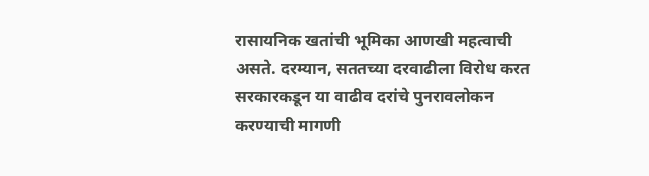रासायनिक खतांची भूमिका आणखी महत्वाची असते. दरम्यान, सततच्या दरवाढीला विरोध करत सरकारकडून या वाढीव दरांचे पुनरावलोकन करण्याची मागणी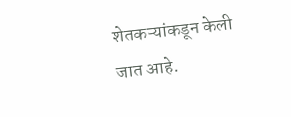शेतकऱ्यांकडून केली जात आहे.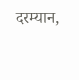दरम्यान,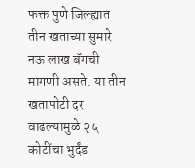फक्त पुणे जिल्ह्यात तीन खताच्या सुमारे नऊ लाख बॅगची मागणी असते. या तीन खतापोटी दर वाढल्यामुळे २५ कोटींचा भुर्दंड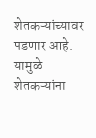शेतकऱ्यांच्यावर पडणार आहे. यामुळे शेतकऱ्यांना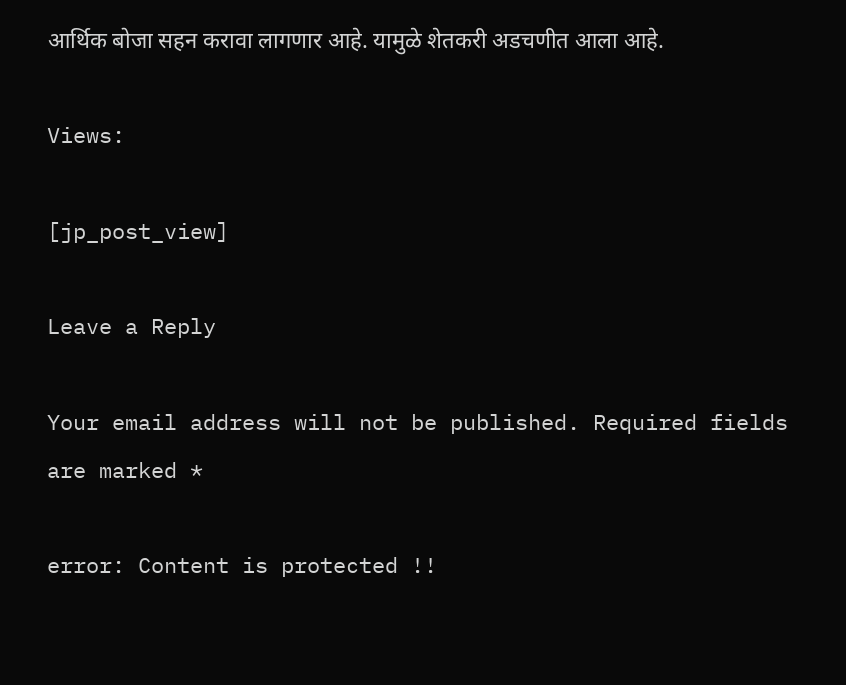आर्थिक बोजा सहन करावा लागणार आहे. यामुळे शेतकरी अडचणीत आला आहे.

Views:

[jp_post_view]

Leave a Reply

Your email address will not be published. Required fields are marked *

error: Content is protected !!